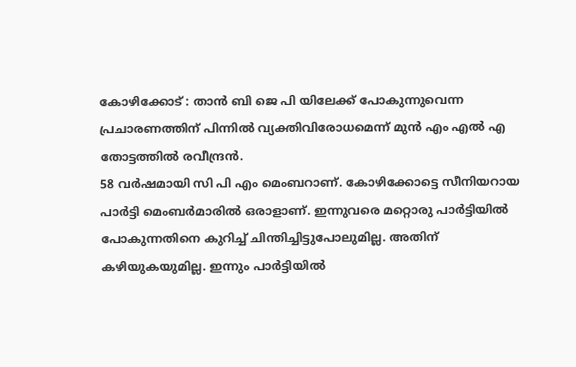കോഴിക്കോട് : താൻ ബി ജെ പി യിലേക്ക് പോകുന്നുവെന്ന പ്രചാരണത്തിന് പിന്നിൽ വ്യക്തിവിരോധമെന്ന് മുൻ എം എൽ എ തോട്ടത്തിൽ രവീന്ദ്രൻ.
58 വർഷമായി സി പി എം മെംബറാണ്. കോഴിക്കോട്ടെ സീനിയറായ പാർട്ടി മെംബർമാരിൽ ഒരാളാണ്. ഇന്നുവരെ മറ്റൊരു പാർട്ടിയിൽ പോകുന്നതിനെ കുറിച്ച് ചിന്തിച്ചിട്ടുപോലുമില്ല. അതിന് കഴിയുകയുമില്ല. ഇന്നും പാർട്ടിയിൽ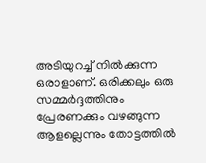അടിയുറച്ച് നിൽക്കുന്ന ഒരാളാണ്. ഒരിക്കലും ഒരു സമ്മർദ്ദത്തിനും പ്രേരണക്കും വഴങ്ങുന്ന ആളല്ലെന്നും തോട്ടത്തിൽ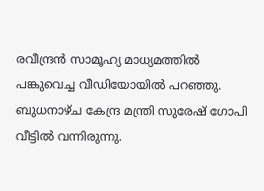രവീന്ദ്രൻ സാമൂഹ്യ മാധ്യമത്തിൽ പങ്കുവെച്ച വീഡിയോയിൽ പറഞ്ഞു.
ബുധനാഴ്ച കേന്ദ്ര മന്ത്രി സുരേഷ് ഗോപി വീട്ടിൽ വന്നിരുന്നു.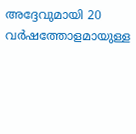അദ്ദേവുമായി 20 വർഷത്തോളമായുള്ള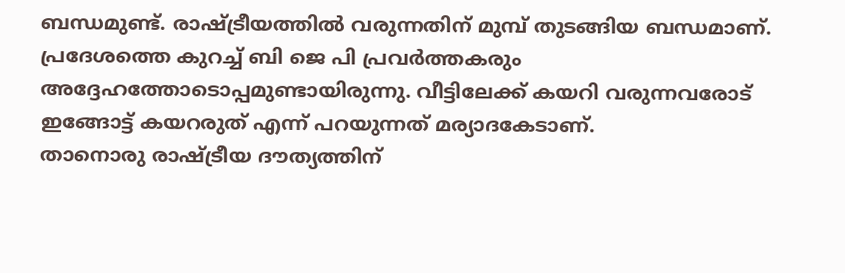ബന്ധമുണ്ട്. രാഷ്ട്രീയത്തിൽ വരുന്നതിന് മുമ്പ് തുടങ്ങിയ ബന്ധമാണ്. പ്രദേശത്തെ കുറച്ച് ബി ജെ പി പ്രവർത്തകരും അദ്ദേഹത്തോടൊപ്പമുണ്ടായിരുന്നു. വീട്ടിലേക്ക് കയറി വരുന്നവരോട് ഇങ്ങോട്ട് കയറരുത് എന്ന് പറയുന്നത് മര്യാദകേടാണ്.
താനൊരു രാഷ്ട്രീയ ദൗത്യത്തിന്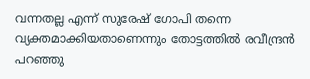വന്നതല്ല എന്ന് സുരേഷ് ഗോപി തന്നെ വ്യക്തമാക്കിയതാണെന്നും തോട്ടത്തിൽ രവീന്ദ്രൻ പറഞ്ഞു